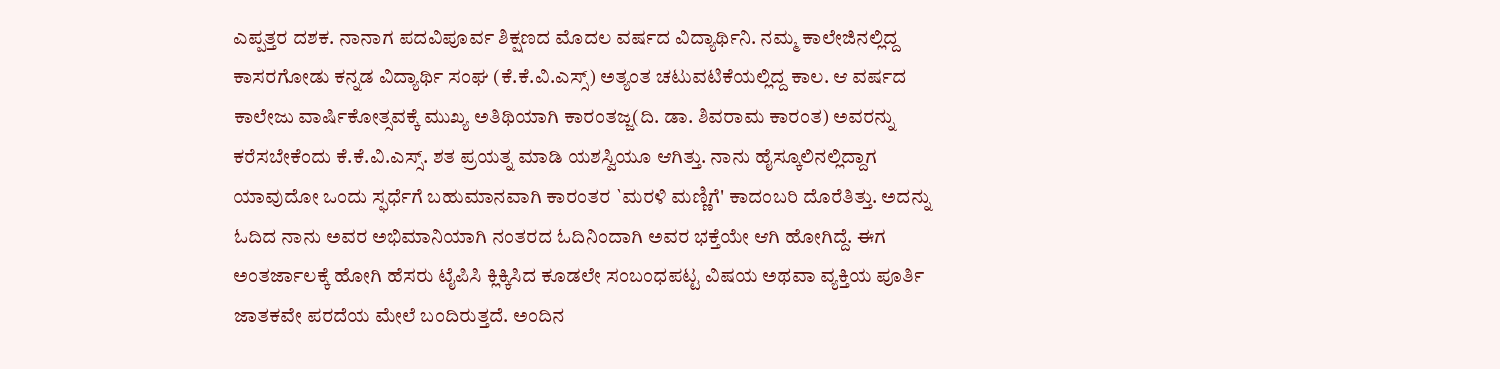ಎಪ್ಪತ್ತರ ದಶಕ. ನಾನಾಗ ಪದವಿಪೂರ್ವ ಶಿಕ್ಷಣದ ಮೊದಲ ವರ್ಷದ ವಿದ್ಯಾರ್ಥಿನಿ. ನಮ್ಮ ಕಾಲೇಜಿನಲ್ಲಿದ್ದ ಕಾಸರಗೋಡು ಕನ್ನಡ ವಿದ್ಯಾರ್ಥಿ ಸಂಘ (ಕೆ.ಕೆ.ವಿ.ಎಸ್ಸ್) ಅತ್ಯಂತ ಚಟುವಟಿಕೆಯಲ್ಲಿದ್ದ ಕಾಲ. ಆ ವರ್ಷದ ಕಾಲೇಜು ವಾರ್ಷಿಕೋತ್ಸವಕ್ಕೆ ಮುಖ್ಯ ಅತಿಥಿಯಾಗಿ ಕಾರಂತಜ್ಜ(ದಿ. ಡಾ. ಶಿವರಾಮ ಕಾರಂತ) ಅವರನ್ನು ಕರೆಸಬೇಕೆಂದು ಕೆ.ಕೆ.ವಿ.ಎಸ್ಸ್. ಶತ ಪ್ರಯತ್ನ ಮಾಡಿ ಯಶಸ್ವಿಯೂ ಆಗಿತ್ತು. ನಾನು ಹೈಸ್ಕೂಲಿನಲ್ಲಿದ್ದಾಗ ಯಾವುದೋ ಒಂದು ಸ್ಫರ್ಧೆಗೆ ಬಹುಮಾನವಾಗಿ ಕಾರಂತರ `ಮರಳಿ ಮಣ್ಣಿಗೆ' ಕಾದಂಬರಿ ದೊರೆತಿತ್ತು. ಅದನ್ನು ಓದಿದ ನಾನು ಅವರ ಅಭಿಮಾನಿಯಾಗಿ ನಂತರದ ಓದಿನಿಂದಾಗಿ ಅವರ ಭಕ್ತೆಯೇ ಆಗಿ ಹೋಗಿದ್ದೆ. ಈಗ ಅಂತರ್ಜಾಲಕ್ಕೆ ಹೋಗಿ ಹೆಸರು ಟೈಪಿಸಿ ಕ್ಲಿಕ್ಕಿಸಿದ ಕೂಡಲೇ ಸಂಬಂಧಪಟ್ಟ ವಿಷಯ ಅಥವಾ ವ್ಯಕ್ತಿಯ ಪೂರ್ತಿ ಜಾತಕವೇ ಪರದೆಯ ಮೇಲೆ ಬಂದಿರುತ್ತದೆ. ಅಂದಿನ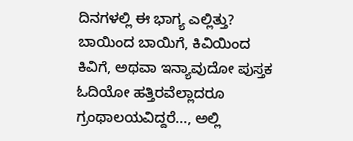ದಿನಗಳಲ್ಲಿ ಈ ಭಾಗ್ಯ ಎಲ್ಲಿತ್ತು? ಬಾಯಿಂದ ಬಾಯಿಗೆ, ಕಿವಿಯಿಂದ ಕಿವಿಗೆ, ಅಥವಾ ಇನ್ಯಾವುದೋ ಪುಸ್ತಕ ಓದಿಯೋ ಹತ್ತಿರವೆಲ್ಲಾದರೂ ಗ್ರಂಥಾಲಯವಿದ್ದರೆ..., ಅಲ್ಲಿ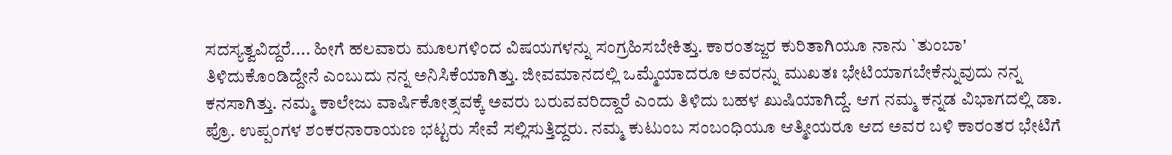ಸದಸ್ಯತ್ವವಿದ್ದರೆ.... ಹೀಗೆ ಹಲವಾರು ಮೂಲಗಳಿಂದ ವಿಷಯಗಳನ್ನು ಸಂಗ್ರಹಿಸಬೇಕಿತ್ತು. ಕಾರಂತಜ್ಜರ ಕುರಿತಾಗಿಯೂ ನಾನು `ತುಂಬಾ' ತಿಳಿದುಕೊಂಡಿದ್ದೇನೆ ಎಂಬುದು ನನ್ನ ಅನಿಸಿಕೆಯಾಗಿತ್ತು. ಜೀವಮಾನದಲ್ಲಿ ಒಮ್ಮೆಯಾದರೂ ಅವರನ್ನು ಮುಖತಃ ಭೇಟಿಯಾಗಬೇಕೆನ್ನುವುದು ನನ್ನ ಕನಸಾಗಿತ್ತು. ನಮ್ಮ ಕಾಲೇಜು ವಾರ್ಷಿಕೋತ್ಸವಕ್ಕೆ ಅವರು ಬರುವವರಿದ್ದಾರೆ ಎಂದು ತಿಳಿದು ಬಹಳ ಖುಷಿಯಾಗಿದ್ದೆ. ಆಗ ನಮ್ಮ ಕನ್ನಡ ವಿಭಾಗದಲ್ಲಿ ಡಾ. ಪ್ರೊ. ಉಪ್ಪಂಗಳ ಶಂಕರನಾರಾಯಣ ಭಟ್ಟರು ಸೇವೆ ಸಲ್ಲಿಸುತ್ತಿದ್ದರು. ನಮ್ಮ ಕುಟುಂಬ ಸಂಬಂಧಿಯೂ ಆತ್ಮೀಯರೂ ಆದ ಅವರ ಬಳಿ ಕಾರಂತರ ಭೇಟಿಗೆ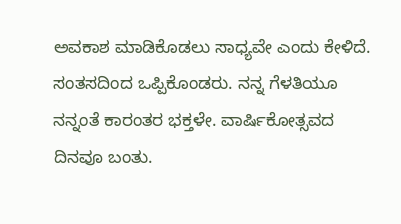ಅವಕಾಶ ಮಾಡಿಕೊಡಲು ಸಾಧ್ಯವೇ ಎಂದು ಕೇಳಿದೆ. ಸಂತಸದಿಂದ ಒಪ್ಪಿಕೊಂಡರು. ನನ್ನ ಗೆಳತಿಯೂ ನನ್ನಂತೆ ಕಾರಂತರ ಭಕ್ತಳೇ. ವಾರ್ಷಿಕೋತ್ಸವದ ದಿನವೂ ಬಂತು.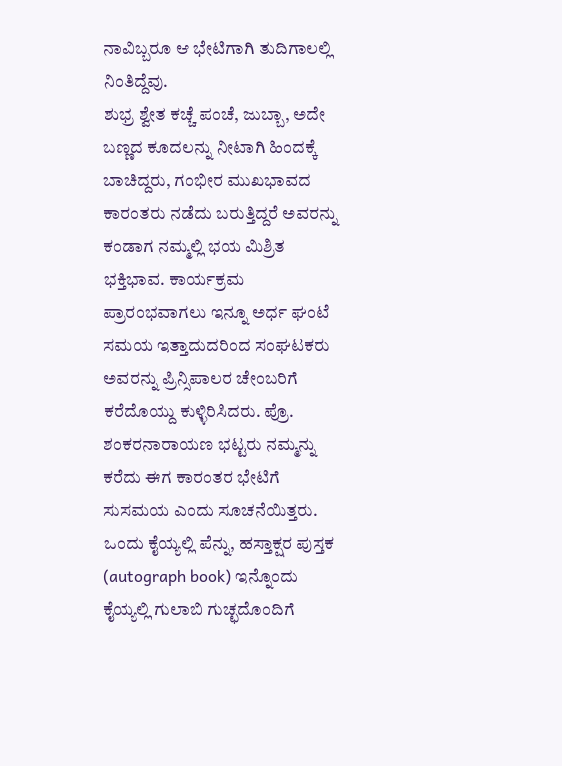ನಾವಿಬ್ಬರೂ ಆ ಭೇಟಿಗಾಗಿ ತುದಿಗಾಲಲ್ಲಿ ನಿಂತಿದ್ದೆವು.
ಶುಭ್ರ ಶ್ವೇತ ಕಚ್ಚೆ ಪಂಚೆ, ಜುಬ್ಬಾ, ಅದೇ ಬಣ್ಣದ ಕೂದಲನ್ನು ನೀಟಾಗಿ ಹಿಂದಕ್ಕೆ ಬಾಚಿದ್ದರು, ಗಂಭೀರ ಮುಖಭಾವದ ಕಾರಂತರು ನಡೆದು ಬರುತ್ತಿದ್ದರೆ ಅವರನ್ನು ಕಂಡಾಗ ನಮ್ಮಲ್ಲಿ ಭಯ ಮಿಶ್ರಿತ ಭಕ್ತಿಭಾವ. ಕಾರ್ಯಕ್ರಮ ಪ್ರಾರಂಭವಾಗಲು ಇನ್ನೂ ಅರ್ಧ ಘಂಟೆ ಸಮಯ ಇತ್ತಾದುದರಿಂದ ಸಂಘಟಕರು ಅವರನ್ನು ಪ್ರಿನ್ಸಿಪಾಲರ ಚೇಂಬರಿಗೆ ಕರೆದೊಯ್ದು ಕುಳ್ಳಿರಿಸಿದರು. ಪ್ರೊ. ಶಂಕರನಾರಾಯಣ ಭಟ್ಟರು ನಮ್ಮನ್ನು ಕರೆದು ಈಗ ಕಾರಂತರ ಭೇಟಿಗೆ ಸುಸಮಯ ಎಂದು ಸೂಚನೆಯಿತ್ತರು. ಒಂದು ಕೈಯ್ಯಲ್ಲಿ ಪೆನ್ನು, ಹಸ್ತಾಕ್ಷರ ಪುಸ್ತಕ (autograph book) ಇನ್ನೊಂದು ಕೈಯ್ಯಲ್ಲಿ ಗುಲಾಬಿ ಗುಚ್ಛದೊಂದಿಗೆ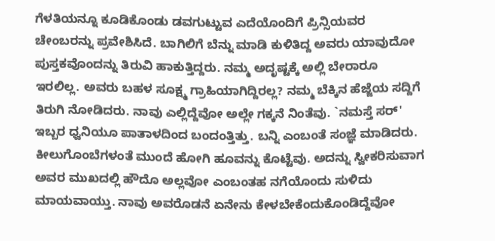ಗೆಳತಿಯನ್ನೂ ಕೂಡಿಕೊಂಡು ಡವಗುಟ್ಟುವ ಎದೆಯೊಂದಿಗೆ ಪ್ರಿನ್ಸಿಯವರ ಚೇಂಬರನ್ನು ಪ್ರವೇಶಿಸಿದೆ. ಬಾಗಿಲಿಗೆ ಬೆನ್ನು ಮಾಡಿ ಕುಳಿತಿದ್ದ ಅವರು ಯಾವುದೋ ಪುಸ್ತಕವೊಂದನ್ನು ತಿರುವಿ ಹಾಕುತ್ತಿದ್ದರು. ನಮ್ಮ ಅದೃಷ್ಟಕ್ಕೆ ಅಲ್ಲಿ ಬೇರಾರೂ ಇರಲಿಲ್ಲ. ಅವರು ಬಹಳ ಸೂಕ್ಷ್ಮ ಗ್ರಾಹಿಯಾಗಿದ್ದಿರಲ್ಲ? ನಮ್ಮ ಬೆಕ್ಕಿನ ಹೆಜ್ಜೆಯ ಸದ್ದಿಗೆ ತಿರುಗಿ ನೋಡಿದರು. ನಾವು ಎಲ್ಲಿದ್ದೆವೋ ಅಲ್ಲೇ ಗಕ್ಕನೆ ನಿಂತೆವು. `ನಮಸ್ತೆ ಸರ್' ಇಬ್ಬರ ಧ್ವನಿಯೂ ಪಾತಾಳದಿಂದ ಬಂದಂತ್ತಿತ್ತು. ಬನ್ನಿ ಎಂಬಂತೆ ಸಂಜ್ಞೆ ಮಾಡಿದರು. ಕೀಲುಗೊಂಬೆಗಳಂತೆ ಮುಂದೆ ಹೋಗಿ ಹೂವನ್ನು ಕೊಟ್ಟೆವು. ಅದನ್ನು ಸ್ವೀಕರಿಸುವಾಗ ಅವರ ಮುಖದಲ್ಲಿ ಹೌದೊ ಅಲ್ಲವೋ ಎಂಬಂತಹ ನಗೆಯೊಂದು ಸುಳಿದು ಮಾಯವಾಯ್ತು. ನಾವು ಅವರೊಡನೆ ಏನೇನು ಕೇಳಬೇಕೆಂದುಕೊಂಡಿದ್ದೆವೋ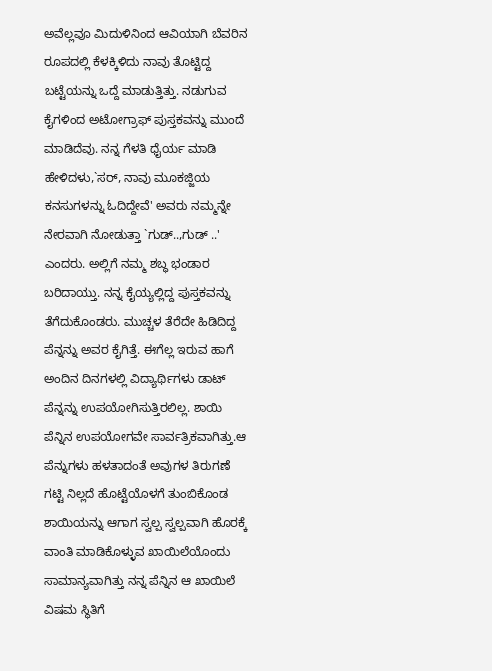ಅವೆಲ್ಲವೂ ಮಿದುಳಿನಿಂದ ಆವಿಯಾಗಿ ಬೆವರಿನ ರೂಪದಲ್ಲಿ ಕೆಳಕ್ಕಿಳಿದು ನಾವು ತೊಟ್ಟಿದ್ದ ಬಟ್ಟೆಯನ್ನು ಒದ್ದೆ ಮಾಡುತ್ತಿತ್ತು. ನಡುಗುವ ಕೈಗಳಿಂದ ಅಟೋಗ್ರಾಫ್ ಪುಸ್ತಕವನ್ನು ಮುಂದೆ ಮಾಡಿದೆವು. ನನ್ನ ಗೆಳತಿ ಧೈರ್ಯ ಮಾಡಿ ಹೇಳಿದಳು,`ಸರ್, ನಾವು ಮೂಕಜ್ಜಿಯ ಕನಸುಗಳನ್ನು ಓದಿದ್ದೇವೆ' ಅವರು ನಮ್ಮನ್ನೇ ನೇರವಾಗಿ ನೋಡುತ್ತಾ `ಗುಡ್..,ಗುಡ್ ..' ಎಂದರು. ಅಲ್ಲಿಗೆ ನಮ್ಮ ಶಬ್ಧ ಭಂಡಾರ ಬರಿದಾಯ್ತು. ನನ್ನ ಕೈಯ್ಯಲ್ಲಿದ್ದ ಪುಸ್ತಕವನ್ನು ತೆಗೆದುಕೊಂಡರು. ಮುಚ್ಚಳ ತೆರೆದೇ ಹಿಡಿದಿದ್ದ ಪೆನ್ನನ್ನು ಅವರ ಕೈಗಿತ್ತೆ. ಈಗೆಲ್ಲ ಇರುವ ಹಾಗೆ ಅಂದಿನ ದಿನಗಳಲ್ಲಿ ವಿದ್ಯಾರ್ಥಿಗಳು ಡಾಟ್ ಪೆನ್ನನ್ನು ಉಪಯೋಗಿಸುತ್ತಿರಲಿಲ್ಲ. ಶಾಯಿ ಪೆನ್ನಿನ ಉಪಯೋಗವೇ ಸಾರ್ವತ್ರಿಕವಾಗಿತ್ತು.ಆ ಪೆನ್ನುಗಳು ಹಳತಾದಂತೆ ಅವುಗಳ ತಿರುಗಣೆ ಗಟ್ಟಿ ನಿಲ್ಲದೆ ಹೊಟ್ಟೆಯೊಳಗೆ ತುಂಬಿಕೊಂಡ ಶಾಯಿಯನ್ನು ಆಗಾಗ ಸ್ವಲ್ಪ ಸ್ವಲ್ಪವಾಗಿ ಹೊರಕ್ಕೆ ವಾಂತಿ ಮಾಡಿಕೊಳ್ಳುವ ಖಾಯಿಲೆಯೊಂದು ಸಾಮಾನ್ಯವಾಗಿತ್ತು ನನ್ನ ಪೆನ್ನಿನ ಆ ಖಾಯಿಲೆ ವಿಷಮ ಸ್ಥಿತಿಗೆ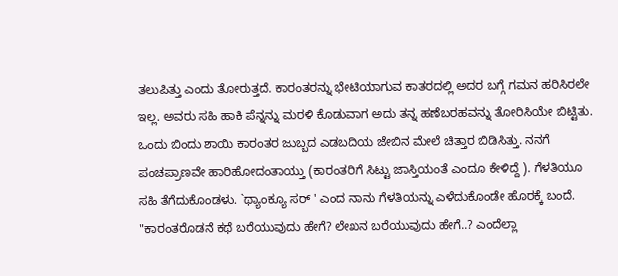ತಲುಪಿತ್ತು ಎಂದು ತೋರುತ್ತದೆ. ಕಾರಂತರನ್ನು ಭೇಟಿಯಾಗುವ ಕಾತರದಲ್ಲಿ ಅದರ ಬಗ್ಗೆ ಗಮನ ಹರಿಸಿರಲೇ ಇಲ್ಲ. ಅವರು ಸಹಿ ಹಾಕಿ ಪೆನ್ನನ್ನು ಮರಳಿ ಕೊಡುವಾಗ ಅದು ತನ್ನ ಹಣೆಬರಹವನ್ನು ತೋರಿಸಿಯೇ ಬಿಟ್ಟಿತು. ಒಂದು ಬಿಂದು ಶಾಯಿ ಕಾರಂತರ ಜುಬ್ಬದ ಎಡಬದಿಯ ಜೇಬಿನ ಮೇಲೆ ಚಿತ್ತಾರ ಬಿಡಿಸಿತ್ತು. ನನಗೆ ಪಂಚಪ್ರಾಣವೇ ಹಾರಿಹೋದಂತಾಯ್ತು (ಕಾರಂತರಿಗೆ ಸಿಟ್ಟು ಜಾಸ್ತಿಯಂತೆ ಎಂದೂ ಕೇಳಿದ್ದೆ ). ಗೆಳತಿಯೂ ಸಹಿ ತೆಗೆದುಕೊಂಡಳು. `ಥ್ಯಾಂಕ್ಯೂ ಸರ್ ' ಎಂದ ನಾನು ಗೆಳತಿಯನ್ನು ಎಳೆದುಕೊಂಡೇ ಹೊರಕ್ಕೆ ಬಂದೆ.
"ಕಾರಂತರೊಡನೆ ಕಥೆ ಬರೆಯುವುದು ಹೇಗೆ? ಲೇಖನ ಬರೆಯುವುದು ಹೇಗೆ..? ಎಂದೆಲ್ಲಾ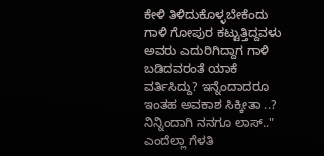ಕೇಳಿ ತಿಳಿದುಕೊಳ್ಳಬೇಕೆಂದು ಗಾಳಿ ಗೋಪುರ ಕಟ್ಟುತ್ತಿದ್ದವಳು ಅವರು ಎದುರಿಗಿದ್ದಾಗ ಗಾಳಿ ಬಡಿದವರಂತೆ ಯಾಕೆ ವರ್ತಿಸಿದ್ದು? ಇನ್ನೆಂದಾದರೂ ಇಂತಹ ಅವಕಾಶ ಸಿಕ್ಕೀತಾ ..? ನಿನ್ನಿಂದಾಗಿ ನನಗೂ ಲಾಸ್.." ಎಂದೆಲ್ಲಾ ಗೆಳತಿ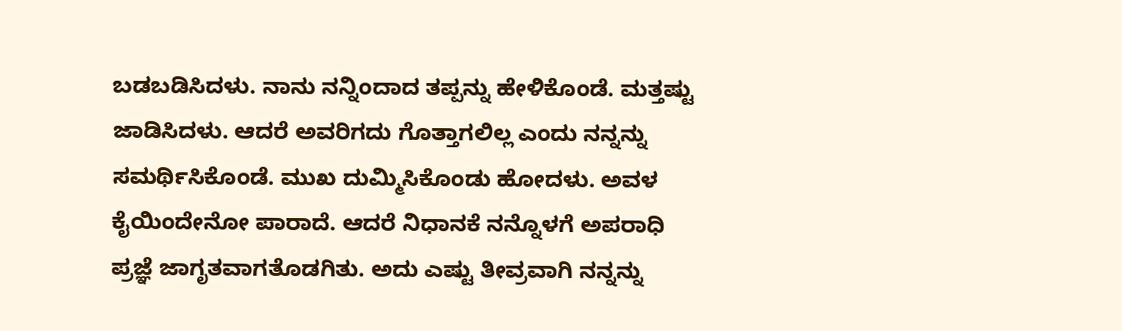ಬಡಬಡಿಸಿದಳು. ನಾನು ನನ್ನಿಂದಾದ ತಪ್ಪನ್ನು ಹೇಳಿಕೊಂಡೆ. ಮತ್ತಷ್ಟು ಜಾಡಿಸಿದಳು. ಆದರೆ ಅವರಿಗದು ಗೊತ್ತಾಗಲಿಲ್ಲ ಎಂದು ನನ್ನನ್ನು ಸಮರ್ಥಿಸಿಕೊಂಡೆ. ಮುಖ ದುಮ್ಮಿಸಿಕೊಂಡು ಹೋದಳು. ಅವಳ ಕೈಯಿಂದೇನೋ ಪಾರಾದೆ. ಆದರೆ ನಿಧಾನಕೆ ನನ್ನೊಳಗೆ ಅಪರಾಧಿ ಪ್ರಜ್ಞೆ ಜಾಗೃತವಾಗತೊಡಗಿತು. ಅದು ಎಷ್ಟು ತೀವ್ರವಾಗಿ ನನ್ನನ್ನು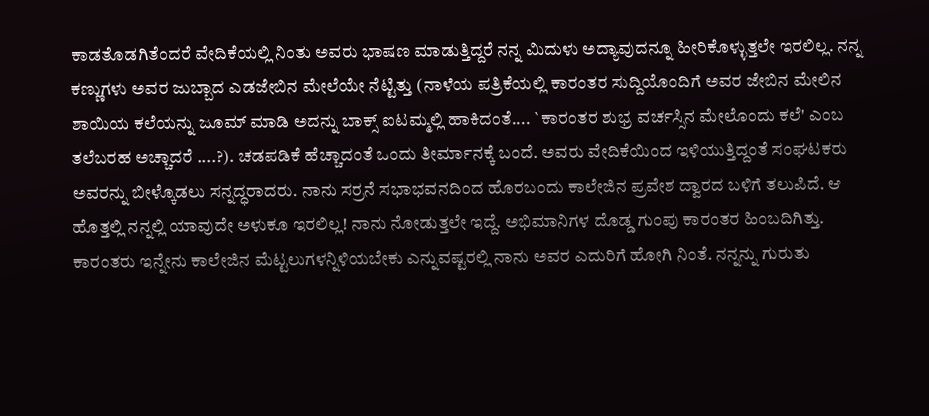ಕಾಡತೊಡಗಿತೆಂದರೆ ವೇದಿಕೆಯಲ್ಲಿ ನಿಂತು ಅವರು ಭಾಷಣ ಮಾಡುತ್ತಿದ್ದರೆ ನನ್ನ ಮಿದುಳು ಅದ್ಯಾವುದನ್ನೂ ಹೀರಿಕೊಳ್ಳುತ್ತಲೇ ಇರಲಿಲ್ಲ. ನನ್ನ ಕಣ್ಣುಗಳು ಅವರ ಜುಬ್ಬಾದ ಎಡಜೇಬಿನ ಮೇಲೆಯೇ ನೆಟ್ಟಿತ್ತು (ನಾಳೆಯ ಪತ್ರಿಕೆಯಲ್ಲಿ ಕಾರಂತರ ಸುದ್ದಿಯೊಂದಿಗೆ ಅವರ ಜೇಬಿನ ಮೇಲಿನ ಶಾಯಿಯ ಕಲೆಯನ್ನು ಜೂಮ್ ಮಾಡಿ ಅದನ್ನು ಬಾಕ್ಸ್ ಐಟಮ್ಮಲ್ಲಿ ಹಾಕಿದಂತೆ.... `ಕಾರಂತರ ಶುಭ್ರ ವರ್ಚಸ್ಸಿನ ಮೇಲೊಂದು ಕಲೆ' ಎಂಬ ತಲೆಬರಹ ಅಚ್ಚಾದರೆ ....?). ಚಡಪಡಿಕೆ ಹೆಚ್ಚಾದಂತೆ ಒಂದು ತೀರ್ಮಾನಕ್ಕೆ ಬಂದೆ. ಅವರು ವೇದಿಕೆಯಿಂದ ಇಳಿಯುತ್ತಿದ್ದಂತೆ ಸಂಘಟಕರು ಅವರನ್ನು ಬೀಳ್ಕೊಡಲು ಸನ್ನದ್ಧರಾದರು. ನಾನು ಸರ್ರನೆ ಸಭಾಭವನದಿಂದ ಹೊರಬಂದು ಕಾಲೇಜಿನ ಪ್ರವೇಶ ದ್ವಾರದ ಬಳಿಗೆ ತಲುಪಿದೆ. ಆ ಹೊತ್ತಲ್ಲಿ ನನ್ನಲ್ಲಿ ಯಾವುದೇ ಅಳುಕೂ ಇರಲಿಲ್ಲ! ನಾನು ನೋಡುತ್ತಲೇ ಇದ್ದೆ. ಅಭಿಮಾನಿಗಳ ದೊಡ್ಡ ಗುಂಪು ಕಾರಂತರ ಹಿಂಬದಿಗಿತ್ತು. ಕಾರಂತರು ಇನ್ನೇನು ಕಾಲೇಜಿನ ಮೆಟ್ಟಲುಗಳನ್ನಿಳಿಯಬೇಕು ಎನ್ನುವಷ್ಟರಲ್ಲಿ ನಾನು ಅವರ ಎದುರಿಗೆ ಹೋಗಿ ನಿಂತೆ. ನನ್ನನ್ನು ಗುರುತು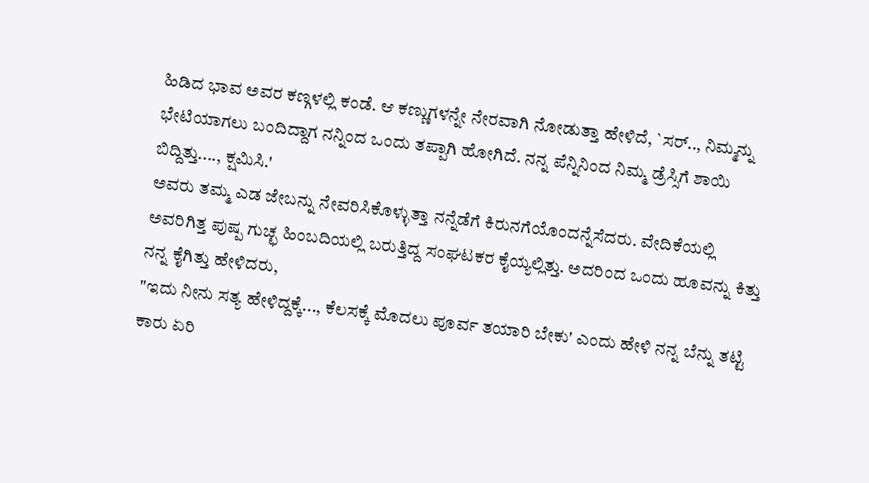ಹಿಡಿದ ಭಾವ ಅವರ ಕಣ್ಗಳಲ್ಲಿ ಕಂಡೆ. ಆ ಕಣ್ಣುಗಳನ್ನೇ ನೇರವಾಗಿ ನೋಡುತ್ತಾ ಹೇಳಿದೆ, `ಸರ್.., ನಿಮ್ಮನ್ನು ಭೇಟಿಯಾಗಲು ಬಂದಿದ್ದಾಗ ನನ್ನಿಂದ ಒಂದು ತಪ್ಪಾಗಿ ಹೋಗಿದೆ. ನನ್ನ ಪೆನ್ನಿನಿಂದ ನಿಮ್ಮ ಡ್ರೆಸ್ಸಿಗೆ ಶಾಯಿ ಬಿದ್ದಿತ್ತು...., ಕ್ಷಮಿಸಿ.'
ಅವರು ತಮ್ಮ ಎಡ ಜೇಬನ್ನು ನೇವರಿಸಿಕೊಳ್ಳುತ್ತಾ ನನ್ನೆಡೆಗೆ ಕಿರುನಗೆಯೊಂದನ್ನೆಸೆದರು. ವೇದಿಕೆಯಲ್ಲಿ ಅವರಿಗಿತ್ತ ಪುಷ್ಪ ಗುಚ್ಛ ಹಿಂಬದಿಯಲ್ಲಿ ಬರುತ್ತಿದ್ದ ಸಂಘಟಕರ ಕೈಯ್ಯಲ್ಲಿತ್ತು. ಅದರಿಂದ ಒಂದು ಹೂವನ್ನು ಕಿತ್ತು ನನ್ನ ಕೈಗಿತ್ತು ಹೇಳಿದರು,
"ಇದು ನೀನು ಸತ್ಯ ಹೇಳಿದ್ದಕ್ಕೆ..., ಕೆಲಸಕ್ಕೆ ಮೊದಲು ಪೂರ್ವ ತಯಾರಿ ಬೇಕು' ಎಂದು ಹೇಳಿ ನನ್ನ ಬೆನ್ನು ತಟ್ಟಿ ಕಾರು ಏರಿ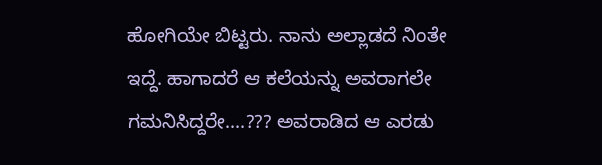ಹೋಗಿಯೇ ಬಿಟ್ಟರು. ನಾನು ಅಲ್ಲಾಡದೆ ನಿಂತೇ ಇದ್ದೆ. ಹಾಗಾದರೆ ಆ ಕಲೆಯನ್ನು ಅವರಾಗಲೇ ಗಮನಿಸಿದ್ದರೇ....??? ಅವರಾಡಿದ ಆ ಎರಡು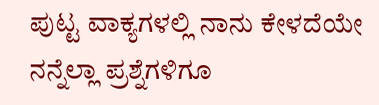ಪುಟ್ಟ ವಾಕ್ಯಗಳಲ್ಲಿ ನಾನು ಕೇಳದೆಯೇ ನನ್ನೆಲ್ಲಾ ಪ್ರಶ್ನೆಗಳಿಗೂ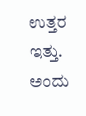ಉತ್ತರ ಇತ್ತು. ಅಂದು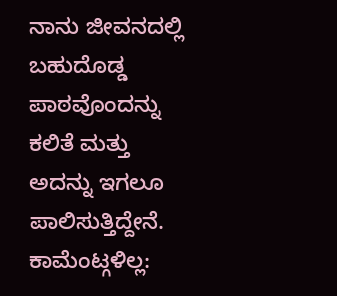ನಾನು ಜೀವನದಲ್ಲಿ ಬಹುದೊಡ್ಡ ಪಾಠವೊಂದನ್ನು ಕಲಿತೆ ಮತ್ತು ಅದನ್ನು ಇಗಲೂ ಪಾಲಿಸುತ್ತಿದ್ದೇನೆ.
ಕಾಮೆಂಟ್ಗಳಿಲ್ಲ: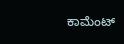ಕಾಮೆಂಟ್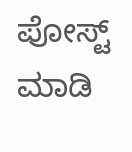ಪೋಸ್ಟ್ ಮಾಡಿ